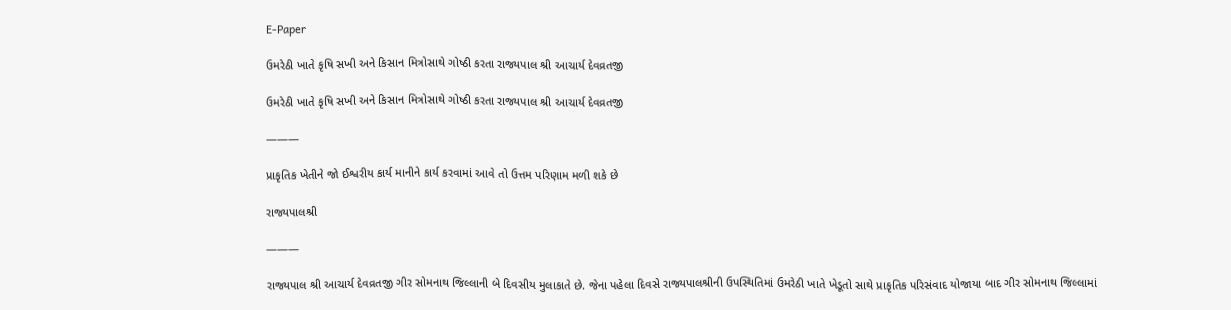E-Paper

ઉમરેઠી ખાતે કૃષિ સખી અને કિસાન મિત્રોસાથે ગોષ્ઠી કરતા રાજ્યપાલ શ્રી આચાર્ય દેવવ્રતજી

ઉમરેઠી ખાતે કૃષિ સખી અને કિસાન મિત્રોસાથે ગોષ્ઠી કરતા રાજ્યપાલ શ્રી આચાર્ય દેવવ્રતજી

———

પ્રાકૃતિક ખેતીને જો ઈશ્વરીય કાર્ય માનીને કાર્ય કરવામાં આવે તો ઉત્તમ પરિણામ મળી શકે છે

રાજ્યપાલશ્રી

———

રાજ્યપાલ શ્રી આચાર્ય દેવવ્રતજી ગીર સોમનાથ જિલ્લાની બે દિવસીય મુલાકાતે છે. જેના પહેલા દિવસે રાજ્યપાલશ્રીની ઉપસ્થિતિમાં ઉમરેઠી ખાતે ખેડૂતો સાથે પ્રાકૃતિક પરિસંવાદ યોજાયા બાદ ગીર સોમનાથ જિલ્લામાં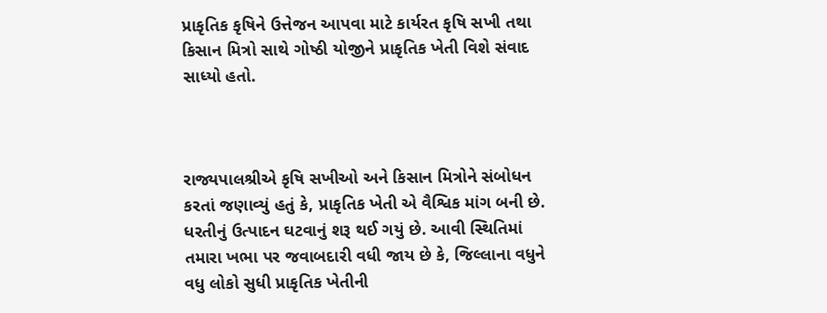પ્રાકૃતિક કૃષિને ઉત્તેજન આપવા માટે કાર્યરત કૃષિ સખી તથા કિસાન મિત્રો સાથે ગોષ્ઠી યોજીને પ્રાકૃતિક ખેતી વિશે સંવાદ સાધ્યો હતો.



રાજ્યપાલશ્રીએ કૃષિ સખીઓ અને કિસાન મિત્રોને સંબોધન કરતાં જણાવ્યું હતું કે, પ્રાકૃતિક ખેતી એ વૈશ્વિક માંગ બની છે. ધરતીનું ઉત્પાદન ઘટવાનું શરૂ થઈ ગયું છે. આવી સ્થિતિમાં તમારા ખભા પર જવાબદારી વધી જાય છે કે, જિલ્લાના વધુને વધુ લોકો સુધી પ્રાકૃતિક ખેતીની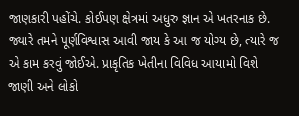જાણકારી પહોંચે. કોઈપણ ક્ષેત્રમાં અધુરુ જ્ઞાન એ ખતરનાક છે. જ્યારે તમને પૂર્ણવિશ્વાસ આવી જાય કે આ જ યોગ્ય છે, ત્યારે જ એ કામ કરવું જોઈએ. પ્રાકૃતિક ખેતીના વિવિધ આયામો વિશે જાણી અને લોકો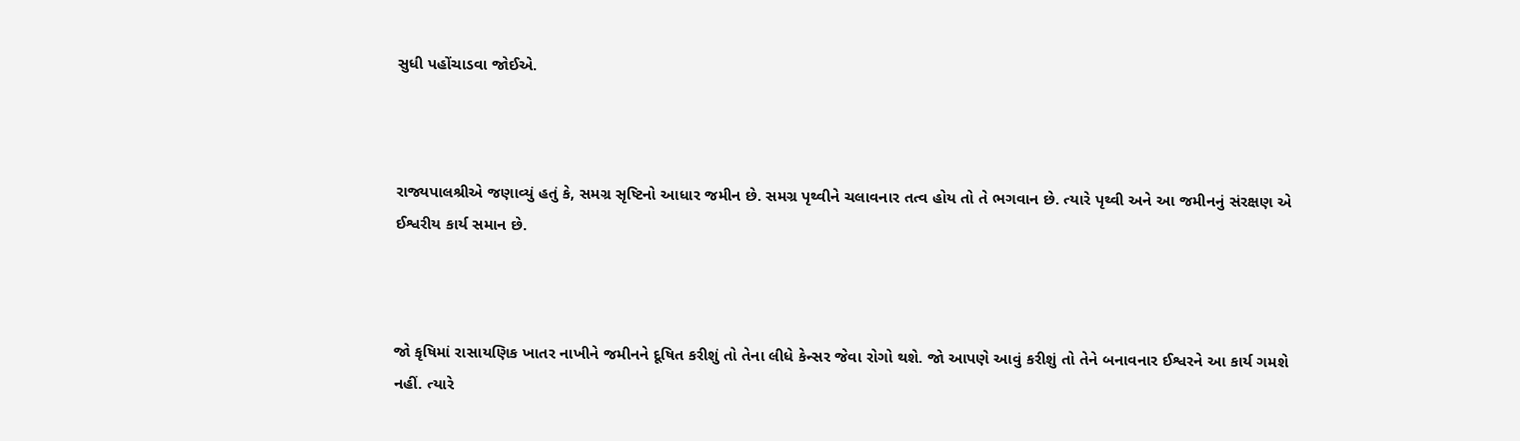સુધી પહોંચાડવા જોઈએ.



રાજ્યપાલશ્રીએ જણાવ્યું હતું કે, સમગ્ર સૃષ્ટિનો આધાર જમીન છે. સમગ્ર પૃથ્વીને ચલાવનાર તત્વ હોય તો તે ભગવાન છે. ત્યારે પૃથ્વી અને આ જમીનનું સંરક્ષણ એ ઈશ્વરીય કાર્ય સમાન છે.



જો કૃષિમાં રાસાયણિક ખાતર નાખીને જમીનને દૂષિત કરીશું તો તેના લીધે કેન્સર જેવા રોગો થશે. જો આપણે આવું કરીશું તો તેને બનાવનાર ઈશ્વરને આ કાર્ય ગમશે નહીં. ત્યારે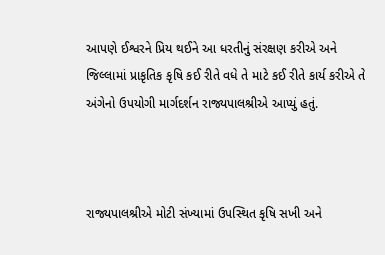આપણે ઈશ્વરને પ્રિય થઈને આ ધરતીનું સંરક્ષણ કરીએ અને જિલ્લામાં પ્રાકૃતિક કૃષિ કઈ રીતે વધે તે માટે કઈ રીતે કાર્ય કરીએ તે અંગેનો ઉપયોગી માર્ગદર્શન રાજ્યપાલશ્રીએ આપ્યું હતું.



રાજ્યપાલશ્રીએ મોટી સંખ્યામાં ઉપસ્થિત કૃષિ સખી અને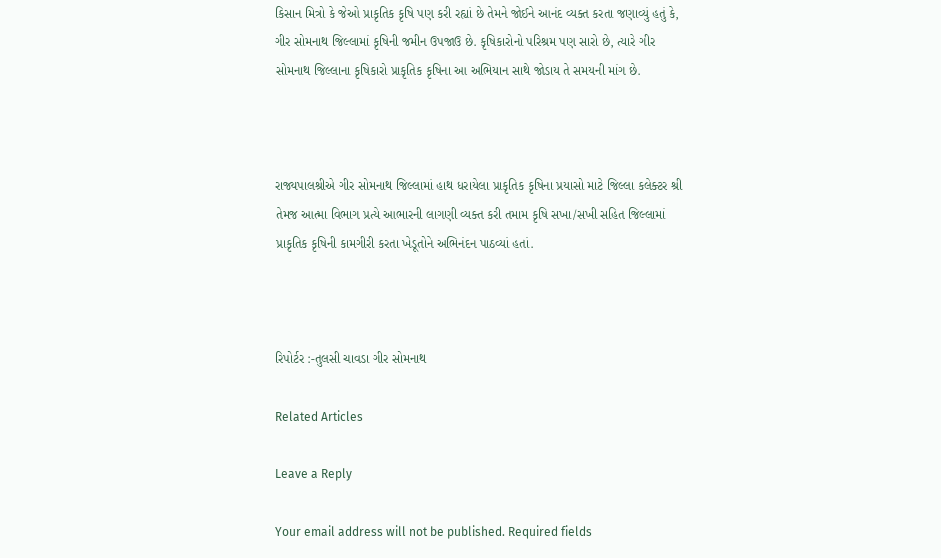કિસાન મિત્રો કે જેઓ પ્રાકૃતિક કૃષિ પણ કરી રહ્યાં છે તેમને જોઈને આનંદ વ્યક્ત કરતા જણાવ્યું હતું કે, ગીર સોમનાથ જિલ્લામાં કૃષિની જમીન ઉપજાઉ છે. કૃષિકારોનો પરિશ્રમ પણ સારો છે, ત્યારે ગીર સોમનાથ જિલ્લાના કૃષિકારો પ્રાકૃતિક કૃષિના આ અભિયાન સાથે જોડાય તે સમયની માંગ છે.



રાજ્યપાલશ્રીએ ગીર સોમનાથ જિલ્લામાં હાથ ધરાયેલા પ્રાકૃતિક કૃષિના પ્રયાસો માટે જિલ્લા કલેક્ટર શ્રી તેમજ આત્મા વિભાગ પ્રત્યે આભારની લાગણી વ્યક્ત કરી તમામ કૃષિ સખા/સખી સહિત જિલ્લામાં પ્રાકૃતિક કૃષિની કામગીરી કરતા ખેડૂતોને અભિનંદન પાઠવ્યાં હતાં.



રિપોર્ટર :-તુલસી ચાવડા ગીર સોમનાથ

Related Articles

Leave a Reply

Your email address will not be published. Required fields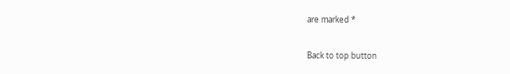are marked *

Back to top button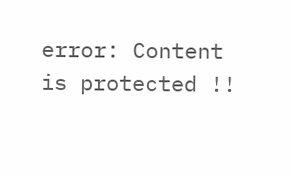error: Content is protected !!